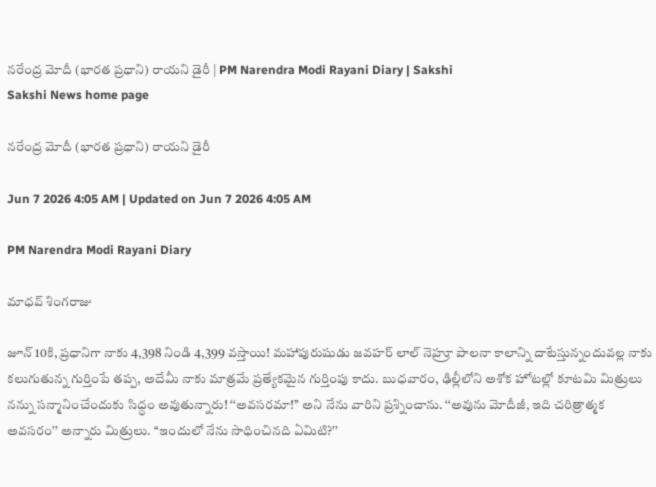నరేంద్ర మోదీ (భారత ప్రధాని) రాయని డైరీ | PM Narendra Modi Rayani Diary | Sakshi
Sakshi News home page

నరేంద్ర మోదీ (భారత ప్రధాని) రాయని డైరీ

Jun 7 2026 4:05 AM | Updated on Jun 7 2026 4:05 AM

PM Narendra Modi Rayani Diary

మాధవ్‌ శింగరాజు

జూన్‌ 10కి, ప్రధానిగా నాకు 4,398 నిండి 4,399 వస్తాయి! మహాపురుషుడు జవహర్‌ లాల్‌ నెహ్రూ పాలనా కాలాన్ని దాటేస్తున్నందువల్ల నాకు కలుగుతున్న గుర్తింపే తప్ప, అదేమీ నాకు మాత్రమే ప్రత్యేకమైన గుర్తింపు కాదు. బుధవారం, ఢిల్లీలోని అశోక హోటల్లో కూటమి మిత్రులు నన్ను సన్మానించేందుకు సిద్ధం అవుతున్నారు! ‘‘అవసరమా!’’ అని నేను వారిని ప్రశ్నించాను. ‘‘అవును మోదీజీ, ఇది చరిత్రాత్మక అవసరం’’ అన్నారు మిత్రులు. ‘‘ఇందులో నేను సాధించినది ఏమిటి?’’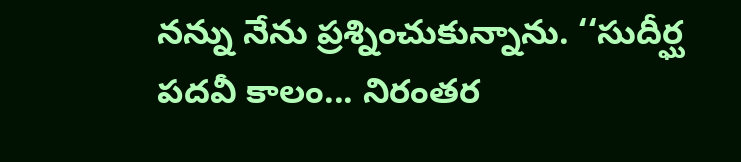నన్ను నేను ప్రశ్నించుకున్నాను. ‘‘సుదీర్ఘ పదవీ కాలం... నిరంతర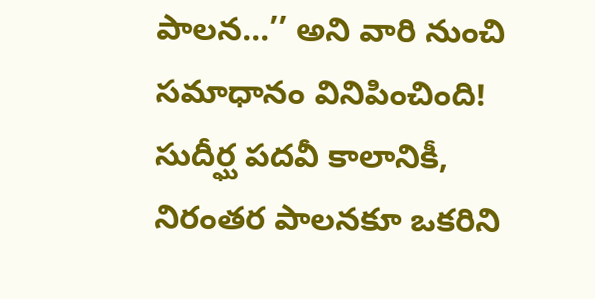పాలన...’’ అని వారి నుంచి సమాధానం వినిపించింది! సుదీర్ఘ పదవీ కాలానికీ, నిరంతర పాలనకూ ఒకరిని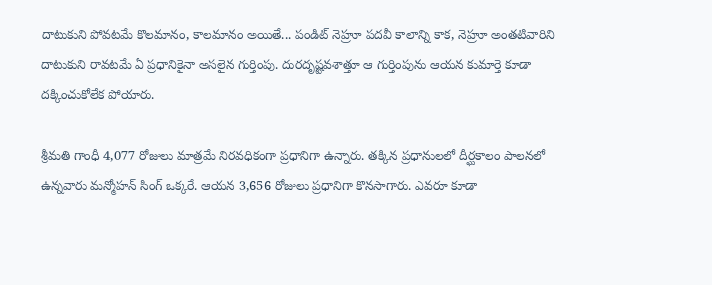దాటుకుని పోవటమే కొలమానం, కాలమానం అయితే... పండిట్‌ నెహ్రూ పదవీ కాలాన్ని కాక, నెహ్రూ అంతటివారిని దాటుకుని రావటమే ఏ ప్రధానికైనా అసలైన గుర్తింపు. దురదృష్టవశాత్తూ ఆ గుర్తింపును ఆయన కుమార్తె కూడా దక్కించుకోలేక పోయారు.

శ్రీమతి గాంధీ 4,077 రోజులు మాత్రమే నిరవధికంగా ప్రధానిగా ఉన్నారు. తక్కిన ప్రధానులలో దీర్ఘకాలం పాలనలో ఉన్నవారు మన్మోహన్‌ సింగ్‌ ఒక్కరే. ఆయన 3,656 రోజులు ప్రధానిగా కొనసాగారు. ఎవరూ కూడా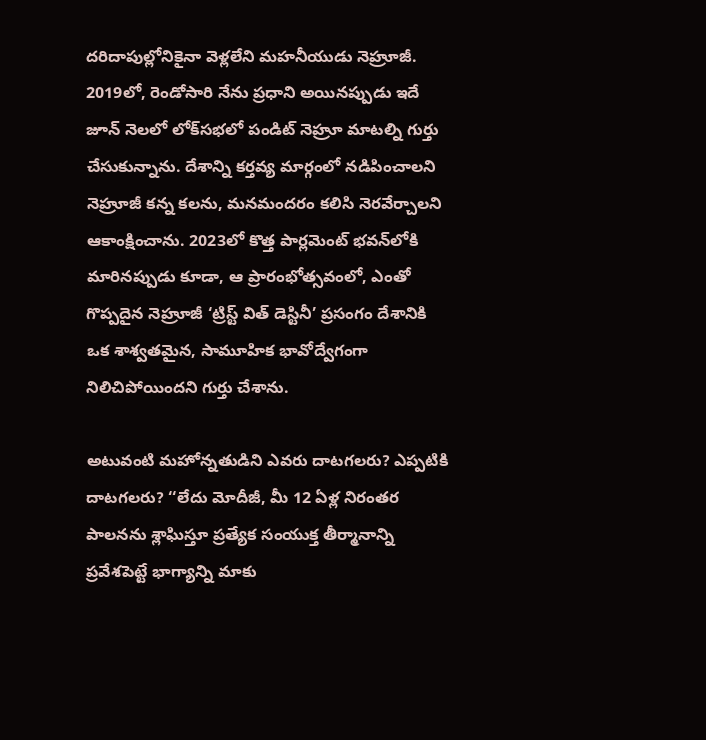దరిదాపుల్లోనికైనా వెళ్లలేని మహనీయుడు నెహ్రూజీ. 2019లో, రెండోసారి నేను ప్రధాని అయినప్పుడు ఇదే జూన్‌ నెలలో లోక్‌సభలో పండిట్‌ నెహ్రూ మాటల్ని గుర్తు చేసుకున్నాను. దేశాన్ని కర్తవ్య మార్గంలో నడిపించాలని నెహ్రూజీ కన్న కలను, మనమందరం కలిసి నెరవేర్చాలని ఆకాంక్షించాను. 2023లో కొత్త పార్లమెంట్‌ భవన్‌లోకి మారినప్పుడు కూడా, ఆ ప్రారంభోత్సవంలో, ఎంతో గొప్పదైన నెహ్రూజీ ‘ట్రిస్ట్‌ విత్‌ డెస్టినీ’ ప్రసంగం దేశానికి ఒక శాశ్వతమైన, సామూహిక భావోద్వేగంగా నిలిచిపోయిందని గుర్తు చేశాను.

అటువంటి మహోన్నతుడిని ఎవరు దాటగలరు? ఎప్పటికి దాటగలరు? ‘‘లేదు మోదీజీ, మీ 12 ఏళ్ల నిరంతర పాలనను శ్లాఘిస్తూ ప్రత్యేక సంయుక్త తీర్మానాన్ని ప్రవేశపెట్టే భాగ్యాన్ని మాకు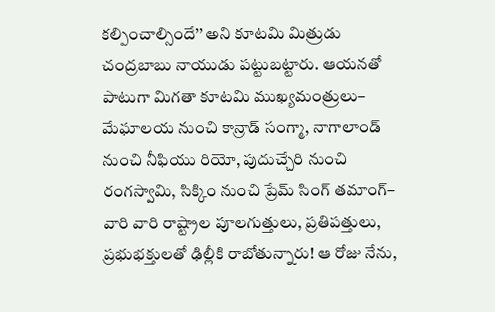కల్పించాల్సిందే’’ అని కూటమి మిత్రుడు చంద్రబాబు నాయుడు పట్టుబట్టారు. ఆయనతో పాటుగా మిగతా కూటమి ముఖ్యమంత్రులు– మేఘాలయ నుంచి కాన్రాడ్‌ సంగ్మా, నాగాలాండ్‌ నుంచి నీఫియు రియో, పుదుచ్చేరి నుంచి రంగస్వామి, సిక్కిం నుంచి ప్రేమ్‌ సింగ్‌ తమాంగ్‌– వారి వారి రాష్ట్రాల పూలగుత్తులు, ప్రతిపత్తులు, ప్రభుభక్తులతో ఢిల్లీకి రాబోతున్నారు! ఆ రోజు నేను,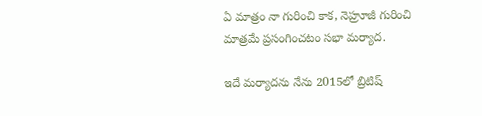ఏ మాత్రం నా గురించి కాక, నెహ్రూజీ గురించి మాత్రమే ప్రసంగించటం సభా మర్యాద.

ఇదే మర్యాదను నేను 2015లో బ్రిటిష్‌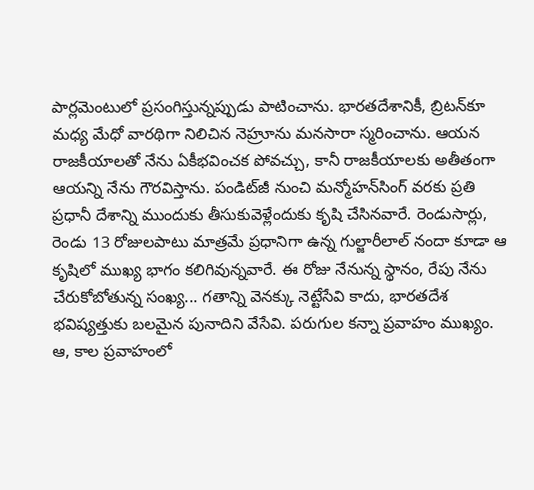పార్లమెంటులో ప్రసంగిస్తున్నప్పుడు పాటించాను. భారతదేశానికీ, బ్రిటన్‌కూ మధ్య మేధో వారథిగా నిలిచిన నెహ్రూను మనసారా స్మరించాను. ఆయన రాజకీయాలతో నేను ఏకీభవించక పోవచ్చు, కానీ రాజకీయాలకు అతీతంగా ఆయన్ని నేను గౌరవిస్తాను. పండిట్‌జీ నుంచి మన్మోహన్‌సింగ్‌ వరకు ప్రతి ప్రధానీ దేశాన్ని ముందుకు తీసుకువెళ్లేందుకు కృషి చేసినవారే. రెండుసార్లు, రెండు 13 రోజులపాటు మాత్రమే ప్రధానిగా ఉన్న గుల్జారీలాల్‌ నందా కూడా ఆ కృషిలో ముఖ్య భాగం కలిగివున్నవారే. ఈ రోజు నేనున్న స్థానం, రేపు నేను చేరుకోబోతున్న సంఖ్య... గతాన్ని వెనక్కు నెట్టేసేవి కాదు, భారతదేశ భవిష్యత్తుకు బలమైన పునాదిని వేసేవి. పరుగుల కన్నా ప్రవాహం ముఖ్యం. ఆ, కాల ప్రవాహంలో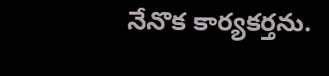నేనొక కార్యకర్తను.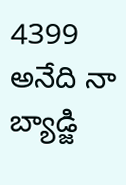4399 అనేది నా బ్యాడ్జి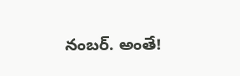నంబర్‌. అంతే!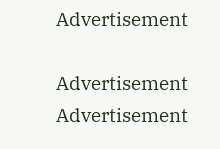Advertisement

Advertisement
Advertisement